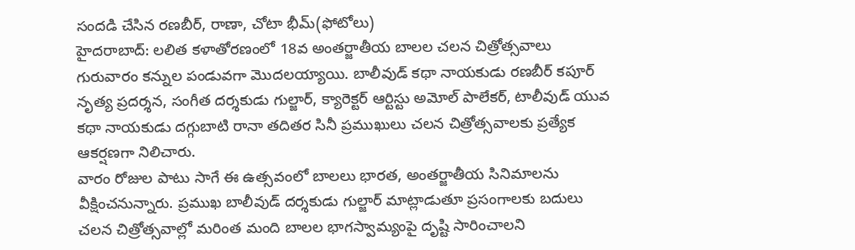సందడి చేసిన రణబీర్, రాణా, చోటా భీమ్(ఫోటోలు)
హైదరాబాద్: లలిత కళాతోరణంలో 18వ అంతర్జాతీయ బాలల చలన చిత్రోత్సవాలు గురువారం కన్నుల పండువగా మొదలయ్యాయి. బాలీవుడ్ కథా నాయకుడు రణబీర్ కపూర్ నృత్య ప్రదర్శన, సంగీత దర్శకుడు గుల్జార్, క్యారెక్టర్ ఆర్టిస్టు అమోల్ పాలేకర్, టాలీవుడ్ యువ కథా నాయకుడు దగ్గుబాటి రానా తదితర సినీ ప్రముఖులు చలన చిత్రోత్సవాలకు ప్రత్యేక ఆకర్షణగా నిలిచారు.
వారం రోజుల పాటు సాగే ఈ ఉత్సవంలో బాలలు భారత, అంతర్జాతీయ సినిమాలను వీక్షించనున్నారు. ప్రముఖ బాలీవుడ్ దర్శకుడు గుల్జార్ మాట్లాడుతూ ప్రసంగాలకు బదులు చలన చిత్రోత్సవాల్లో మరింత మంది బాలల భాగస్వామ్యంపై దృష్టి సారించాలని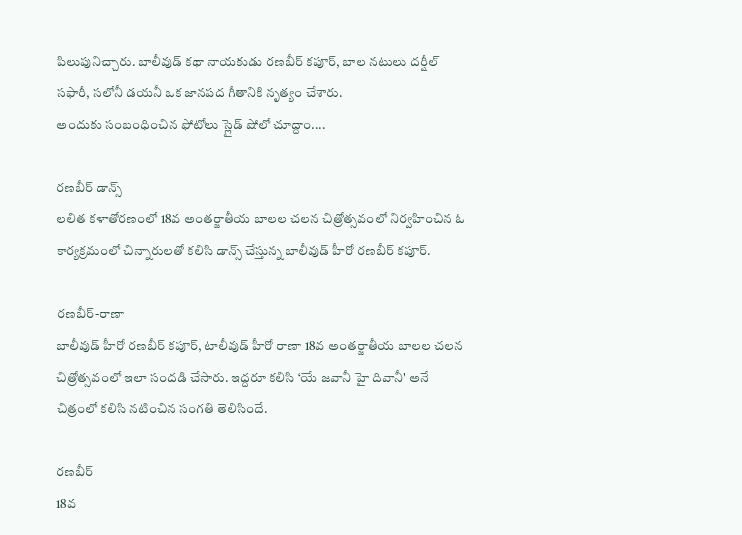పిలుపునిచ్చారు. బాలీవుడ్ కథా నాయకుడు రణబీర్ కపూర్, బాల నటులు దర్షీల్ సఫారీ, సలోనీ డయనీ ఒక జానపద గీతానికి నృత్యం చేశారు.
అందుకు సంబంధించిన ఫోటోలు స్లైడ్ షోలో చూద్దాం....

రణబీర్ డాన్స్
లలిత కళాతోరణంలో 18వ అంతర్జాతీయ బాలల చలన చిత్రోత్సవంలో నిర్వహించిన ఓ కార్యక్రమంలో చిన్నారులతో కలిసి డాన్స్ చేస్తున్న బాలీవుడ్ హీరో రణబీర్ కపూర్.

రణబీర్-రాణా
బాలీవుడ్ హీరో రణబీర్ కపూర్, టాలీవుడ్ హీరో రాణా 18వ అంతర్జాతీయ బాలల చలన చిత్రోత్సవంలో ఇలా సందడి చేసారు. ఇద్దరూ కలిసి ‘యే జవానీ హై దివానీ' అనే చిత్రంలో కలిసి నటించిన సంగతి తెలిసిందే.

రణబీర్
18వ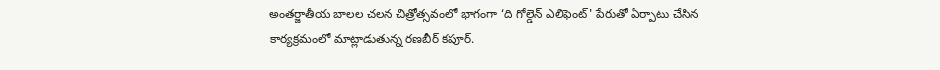అంతర్జాతీయ బాలల చలన చిత్రోత్సవంలో భాగంగా ‘ది గోల్డెన్ ఎలిఫెంట్' పేరుతో ఏర్పాటు చేసిన కార్యక్రమంలో మాట్లాడుతున్న రణబీర్ కపూర్.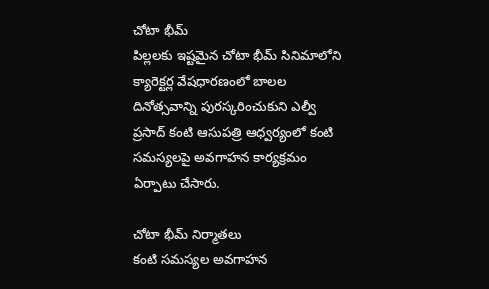చోటా భీమ్
పిల్లలకు ఇష్టమైన చోటా భీమ్ సినిమాలోని క్యారెక్టర్ల వేషధారణంలో బాలల దినోత్సవాన్ని పురస్కరించుకుని ఎల్వీ ప్రసాద్ కంటి ఆసుపత్రి ఆధ్వర్యంలో కంటి సమస్యలపై అవగాహన కార్యక్రమం ఏర్పాటు చేసారు.

చోటా భీమ్ నిర్మాతలు
కంటి సమస్యల అవగాహన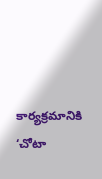కార్యక్రమానికి ‘చోటా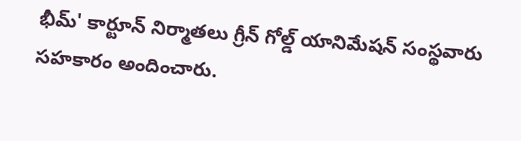భీమ్' కార్టూన్ నిర్మాతలు గ్రీన్ గోల్డ్ యానిమేషన్ సంస్థవారు సహకారం అందించారు.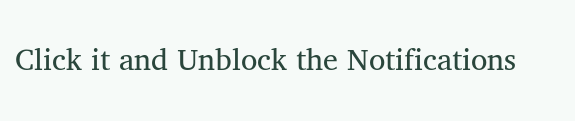Click it and Unblock the Notifications